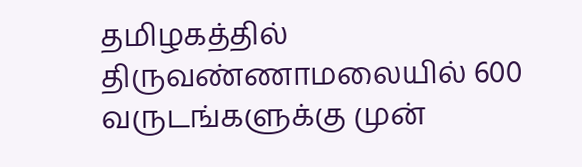தமிழகத்தில் திருவண்ணாமலையில் 600 வருடங்களுக்கு முன்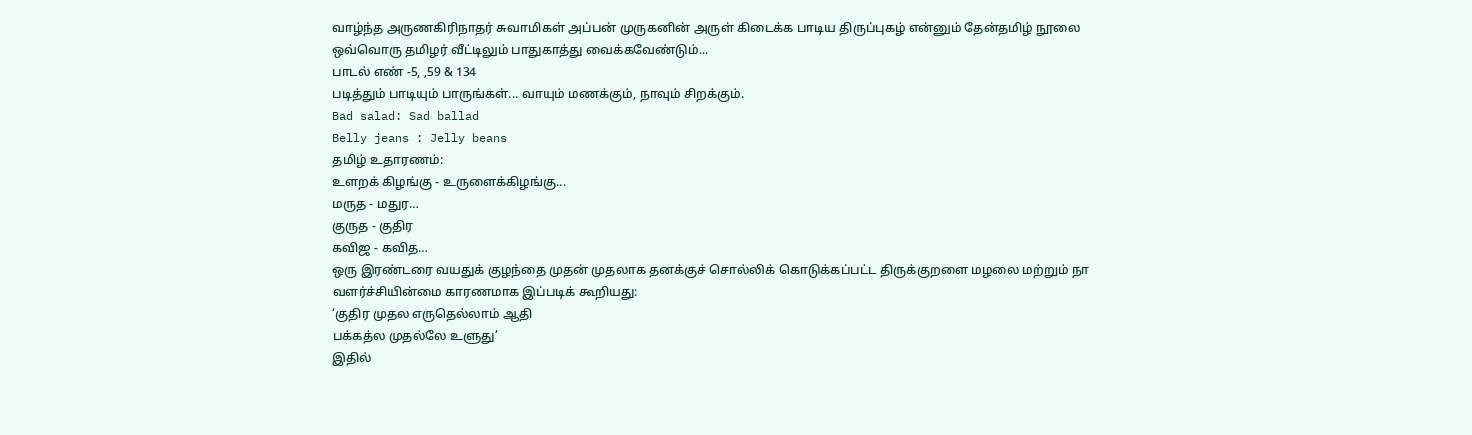வாழ்ந்த அருணகிரிநாதர் சுவாமிகள் அப்பன் முருகனின் அருள் கிடைக்க பாடிய திருப்புகழ் என்னும் தேன்தமிழ் நூலை ஒவ்வொரு தமிழர் வீட்டிலும் பாதுகாத்து வைக்கவேண்டும்...
பாடல் எண் -5, ,59 & 134
படித்தும் பாடியும் பாருங்கள்... வாயும் மணக்கும், நாவும் சிறக்கும்.
Bad salad: Sad ballad
Belly jeans : Jelly beans
தமிழ் உதாரணம்:
உளறக் கிழங்கு - உருளைக்கிழங்கு...
மருத - மதுர…
குருத - குதிர
கவிஜ - கவித…
ஒரு இரண்டரை வயதுக் குழந்தை முதன் முதலாக தனக்குச் சொல்லிக் கொடுக்கப்பட்ட திருக்குறளை மழலை மற்றும் நா வளர்ச்சியின்மை காரணமாக இப்படிக் கூறியது:
‘குதிர முதல எருதெல்லாம் ஆதி
பக்கத்ல முதல்லே உளுது’
இதில்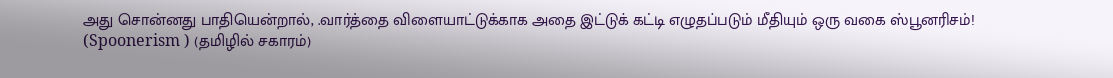அது சொன்னது பாதியென்றால், .வார்த்தை விளையாட்டுக்காக அதை இட்டுக் கட்டி எழுதப்படும் மீதியும் ஒரு வகை ஸ்பூனரிசம்! (Spoonerism ) (தமிழில் சகாரம்)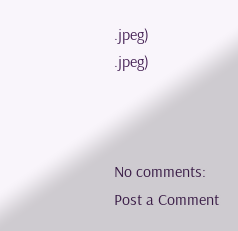.jpeg)
.jpeg)



No comments:
Post a Comment